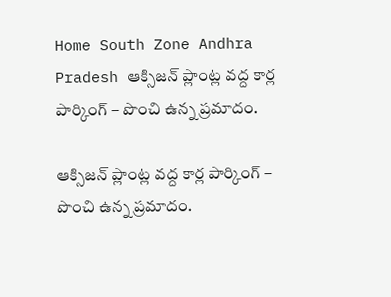Home South Zone Andhra Pradesh ఆక్సిజన్ ప్లాంట్ల వద్ద కార్ల పార్కింగ్ – పొంచి ఉన్న ప్రమాదం.

ఆక్సిజన్ ప్లాంట్ల వద్ద కార్ల పార్కింగ్ – పొంచి ఉన్న ప్రమాదం.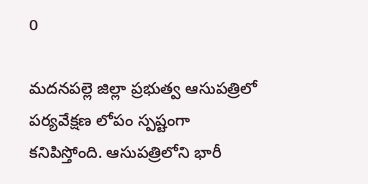0

మదనపల్లె జిల్లా ప్రభుత్వ ఆసుపత్రిలో పర్యవేక్షణ లోపం స్పష్టంగా కనిపిస్తోంది. ఆసుపత్రిలోని భారీ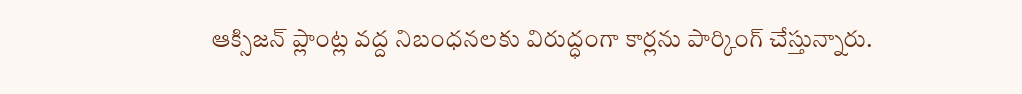ఆక్సిజన్ ప్లాంట్ల వద్ద నిబంధనలకు విరుద్ధంగా కార్లను పార్కింగ్ చేస్తున్నారు.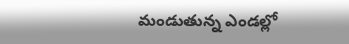మండుతున్న ఎండల్లో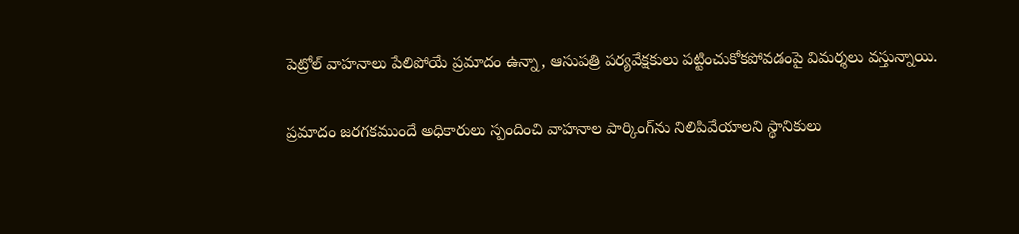పెట్రోల్ వాహనాలు పేలిపోయే ప్రమాదం ఉన్నా, ఆసుపత్రి పర్యవేక్షకులు పట్టించుకోకపోవడంపై విమర్శలు వస్తున్నాయి.

ప్రమాదం జరగకముందే అధికారులు స్పందించి వాహనాల పార్కింగ్‌ను నిలిపివేయాలని స్థానికులు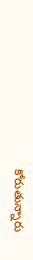కోరుతున్నారు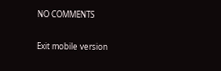NO COMMENTS

Exit mobile version